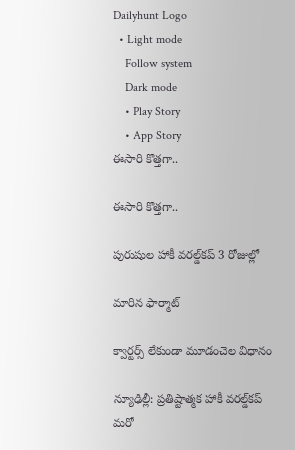Dailyhunt Logo
  • Light mode
    Follow system
    Dark mode
    • Play Story
    • App Story
ఈసారి కొత్తగా..

ఈసారి కొత్తగా..

పురుషుల హాకీ వరల్డ్‌కప్‌ 3 రోజుల్లో

మారిన ఫార్మాట్‌

క్వార్టర్స్‌ లేకుండా మూడంచెల విధానం

న్యూఢిల్లీ: ప్రతిష్టాత్మక హాకీ వరల్డ్‌కప్‌ మరో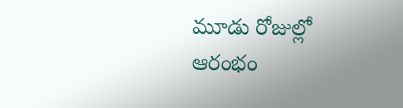మూడు రోజుల్లో ఆరంభం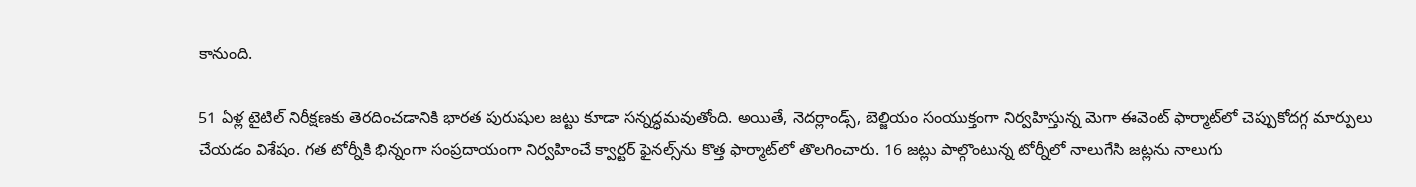కానుంది.

51 ఏళ్ల టైటిల్‌ నిరీక్షణకు తెరదించడానికి భారత పురుషుల జట్టు కూడా సన్నద్ధమవుతోంది. అయితే, నెదర్లాండ్స్‌, బెల్జియం సంయుక్తంగా నిర్వహిస్తున్న మెగా ఈవెంట్‌ ఫార్మాట్‌లో చెప్పుకోదగ్గ మార్పులు చేయడం విశేషం. గత టోర్నీకి భిన్నంగా సంప్రదాయంగా నిర్వహించే క్వార్టర్‌ ఫైనల్స్‌ను కొత్త ఫార్మాట్‌లో తొలగించారు. 16 జట్లు పాల్గొంటున్న టోర్నీలో నాలుగేసి జట్లను నాలుగు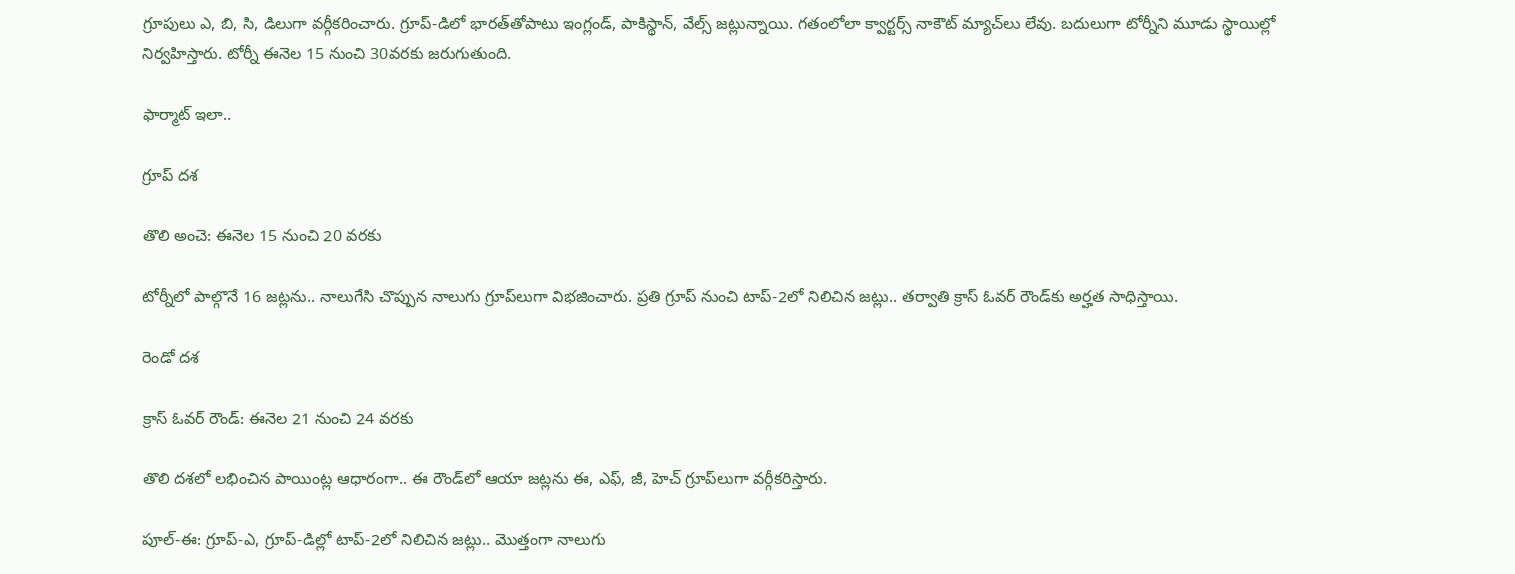గ్రూపులు ఎ, బి, సి, డిలుగా వర్గీకరించారు. గ్రూప్‌-డిలో భారత్‌తోపాటు ఇంగ్లండ్‌, పాకిస్థాన్‌, వేల్స్‌ జట్లున్నాయి. గతంలోలా క్వార్టర్స్‌ నాకౌట్‌ మ్యాచ్‌లు లేవు. బదులుగా టోర్నీని మూడు స్థాయిల్లో నిర్వహిస్తారు. టోర్నీ ఈనెల 15 నుంచి 30వరకు జరుగుతుంది.

ఫార్మాట్‌ ఇలా..

గ్రూప్‌ దశ

తొలి అంచె: ఈనెల 15 నుంచి 20 వరకు

టోర్నీలో పాల్గొనే 16 జట్లను.. నాలుగేసి చొప్పున నాలుగు గ్రూప్‌లుగా విభజించారు. ప్రతి గ్రూప్‌ నుంచి టాప్‌-2లో నిలిచిన జట్లు.. తర్వాతి క్రాస్‌ ఓవర్‌ రౌండ్‌కు అర్హత సాధిస్తాయి.

రెండో దశ

క్రాస్‌ ఓవర్‌ రౌండ్‌: ఈనెల 21 నుంచి 24 వరకు

తొలి దశలో లభించిన పాయింట్ల ఆధారంగా.. ఈ రౌండ్‌లో ఆయా జట్లను ఈ, ఎఫ్‌, జీ, హెచ్‌ గ్రూప్‌లుగా వర్గీకరిస్తారు.

పూల్‌-ఈ: గ్రూప్‌-ఎ, గ్రూప్‌-డిల్లో టాప్‌-2లో నిలిచిన జట్లు.. మొత్తంగా నాలుగు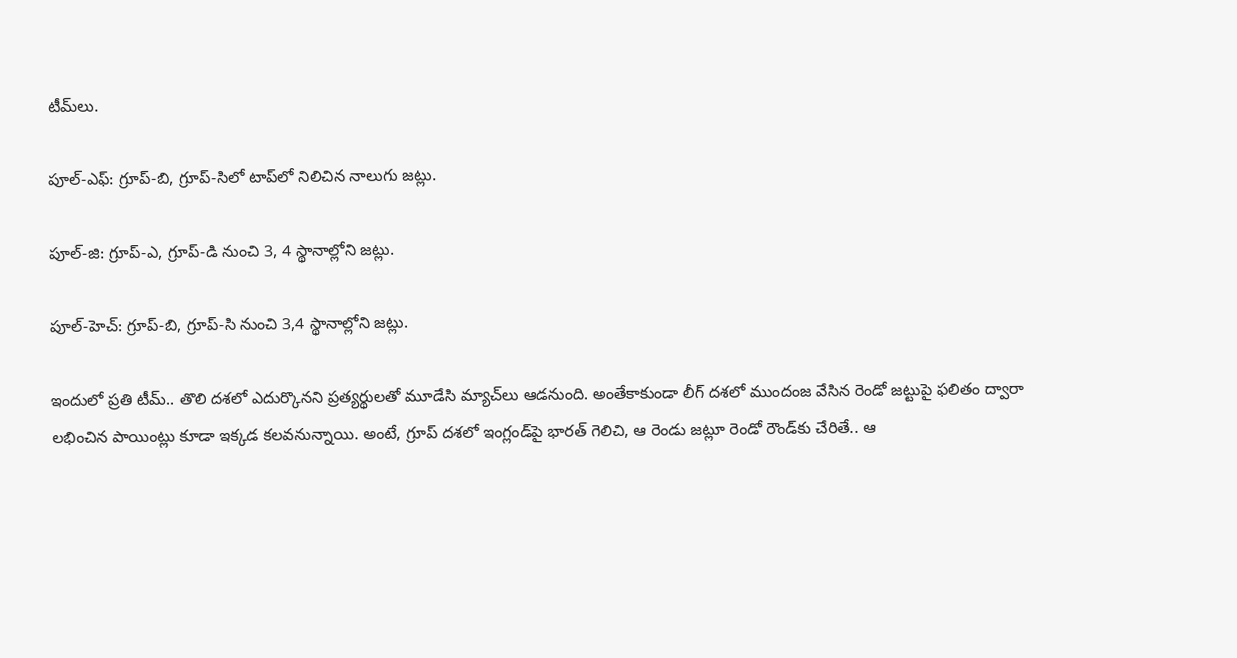టీమ్‌లు.

పూల్‌-ఎఫ్‌: గ్రూప్‌-బి, గ్రూప్‌-సిలో టాప్‌లో నిలిచిన నాలుగు జట్లు.

పూల్‌-జి: గ్రూప్‌-ఎ, గ్రూప్‌-డి నుంచి 3, 4 స్థానాల్లోని జట్లు.

పూల్‌-హెచ్‌: గ్రూప్‌-బి, గ్రూప్‌-సి నుంచి 3,4 స్థానాల్లోని జట్లు.

ఇందులో ప్రతి టీమ్‌.. తొలి దశలో ఎదుర్కొనని ప్రత్యర్థులతో మూడేసి మ్యాచ్‌లు ఆడనుంది. అంతేకాకుండా లీగ్‌ దశలో ముందంజ వేసిన రెండో జట్టుపై ఫలితం ద్వారా లభించిన పాయింట్లు కూడా ఇక్కడ కలవనున్నాయి. అంటే, గ్రూప్‌ దశలో ఇంగ్లండ్‌పై భారత్‌ గెలిచి, ఆ రెండు జట్లూ రెండో రౌండ్‌కు చేరితే.. ఆ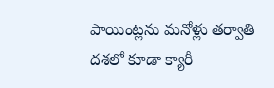పాయింట్లను మనోళ్లు తర్వాతి దశలో కూడా క్యారీ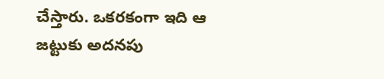చేస్తారు. ఒకరకంగా ఇది ఆ జట్టుకు అదనపు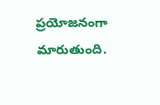ప్రయోజనంగా మారుతుంది.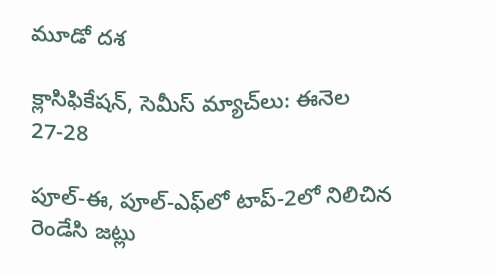మూడో దశ

క్లాసిఫికేషన్‌, సెమీస్‌ మ్యాచ్‌లు: ఈనెల 27-28

పూల్‌-ఈ, పూల్‌-ఎఫ్‌లో టాప్‌-2లో నిలిచిన రెండేసి జట్లు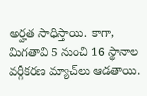అర్హత సాధిస్తాయి. కాగా, మిగతావి 5 నుంచి 16 స్థానాల వర్గీకరణ మ్యాచ్‌లు ఆడతాయి.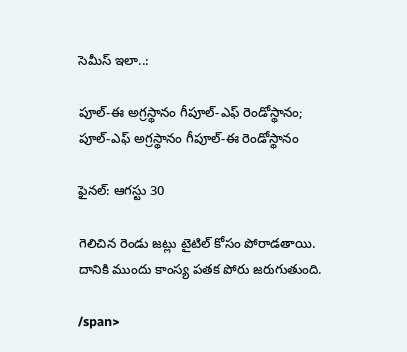సెమీస్‌ ఇలా..:

పూల్‌-ఈ అగ్రస్థానం గీపూల్‌-ఎఫ్‌ రెండోస్థానం; పూల్‌-ఎఫ్‌ అగ్రస్థానం గీపూల్‌-ఈ రెండోస్థానం

ఫైనల్‌: ఆగస్టు 30

గెలిచిన రెండు జట్లు టైటిల్‌ కోసం పోరాడతాయి. దానికి ముందు కాంస్య పతక పోరు జరుగుతుంది.

/span>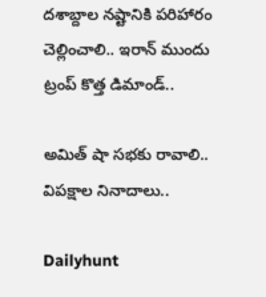దశాబ్దాల నష్టానికి పరిహారం చెల్లించాలి.. ఇరాన్‌ ముందు ట్రంప్ కొత్త డిమాండ్..

అమిత్ షా సభకు రావాలి.. విపక్షాల నినాదాలు..

Dailyhunt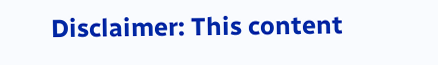Disclaimer: This content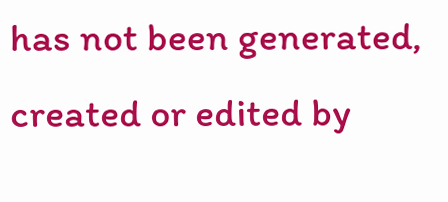has not been generated, created or edited by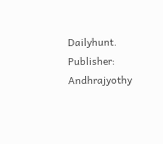Dailyhunt. Publisher: Andhrajyothy